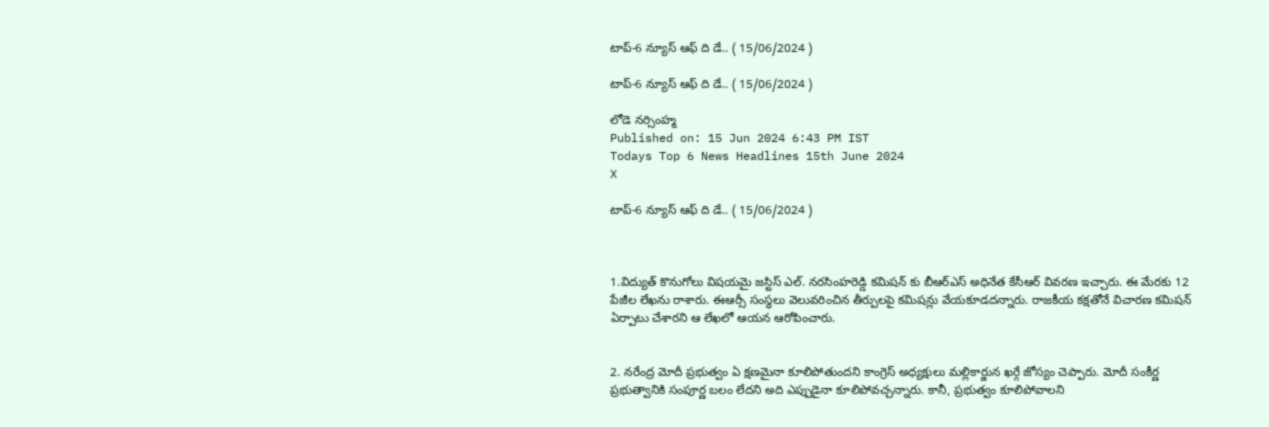టాప్-6 న్యూస్ ఆఫ్ ది డే.. ( 15/06/2024 )

టాప్-6 న్యూస్ ఆఫ్ ది డే.. ( 15/06/2024 )

లోడె నర్సింహ్మ
Published on: 15 Jun 2024 6:43 PM IST
Todays Top 6 News Headlines 15th June 2024
X

టాప్-6 న్యూస్ ఆఫ్ ది డే.. ( 15/06/2024 )



1.విద్యుత్ కొనుగోలు విషయమై జస్టిస్ ఎల్. నరసింహరెడ్డి కమిషన్ కు బీఆర్ఎస్ అధినేత కేసీఆర్ వివరణ ఇచ్చారు. ఈ మేరకు 12 పేజీల లేఖను రాశారు. ఈఆర్సీ సంస్థలు వెలువరించిన తీర్పులపై కమిషన్లు వేయకూడదన్నారు. రాజకీయ కక్షతోనే విచారణ కమిషన్ ఏర్పాటు చేశారని ఆ లేఖలో ఆయన ఆరోపించారు.


2. నరేంద్ర మోదీ ప్రభుత్వం ఏ క్షణమైనా కూలిపోతుందని కాంగ్రెస్ అధ్యక్షులు మల్లికార్జున ఖర్గే జోస్యం చెప్పారు. మోదీ సంకీర్ణ ప్రభుత్వానికి సంపూర్ణ బలం లేదని అది ఎప్పుడైనా కూలిపోవచ్చన్నారు. కానీ, ప్రభుత్వం కూలిపోవాలని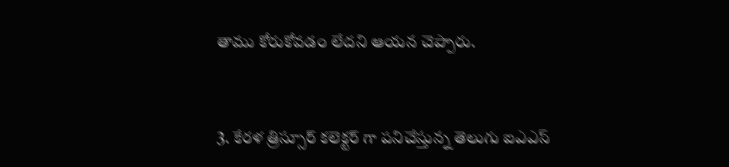తాము కోరుకోవడం లేదని ఆయన చెప్పారు.


3. కేరళ త్రిస్సూర్ కలెక్టర్ గా పనిచేస్తున్న తెలుగు ఐఎఎస్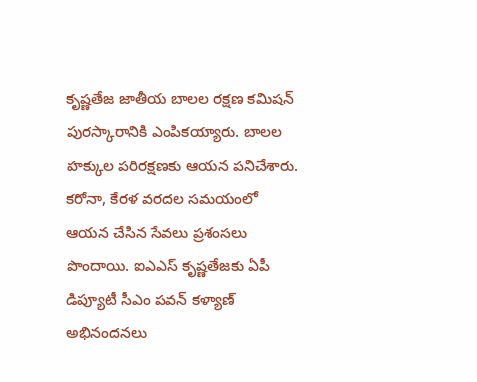కృష్ణతేజ జాతీయ బాలల రక్షణ కమిషన్ పురస్కారానికి ఎంపికయ్యారు. బాలల హక్కుల పరిరక్షణకు ఆయన పనిచేశారు. కరోనా, కేరళ వరదల సమయంలో ఆయన చేసిన సేవలు ప్రశంసలు పొందాయి. ఐఎఎస్ కృష్ణతేజకు ఏపీ డిప్యూటీ సీఎం పవన్ కళ్యాణ్ అభినందనలు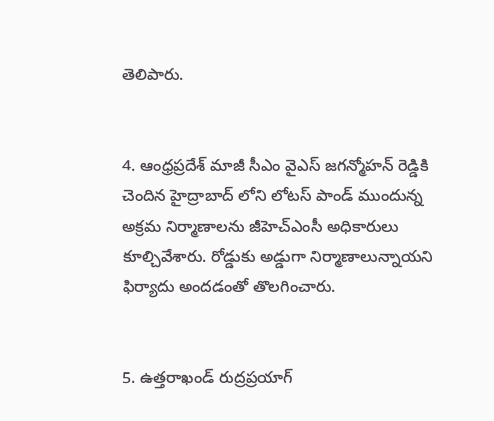తెలిపారు.


4. ఆంధ్రప్రదేశ్ మాజీ సీఎం వైఎస్ జగన్మోహన్ రెడ్డికి చెందిన హైద్రాబాద్ లోని లోటస్ పాండ్ ముందున్న అక్రమ నిర్మాణాలను జీహెచ్ఎంసీ అధికారులు కూల్చివేశారు. రోడ్డుకు అడ్డుగా నిర్మాణాలున్నాయని ఫిర్యాదు అందడంతో తొలగించారు.


5. ఉత్తరాఖండ్ రుద్రప్రయాగ్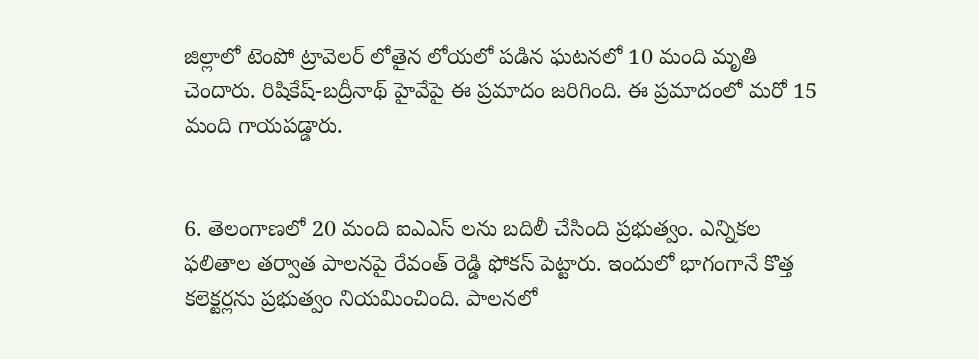జిల్లాలో టెంపో ట్రావెలర్ లోతైన లోయలో పడిన ఘటనలో 10 మంది మృతి చెందారు. రిషికేష్-బద్రీనాథ్ హైవేపై ఈ ప్రమాదం జరిగింది. ఈ ప్రమాదంలో మరో 15 మంది గాయపడ్డారు.


6. తెలంగాణలో 20 మంది ఐఎఎస్ లను బదిలీ చేసింది ప్రభుత్వం. ఎన్నికల ఫలితాల తర్వాత పాలనపై రేవంత్ రెడ్డి ఫోకస్ పెట్టారు. ఇందులో భాగంగానే కొత్త కలెక్టర్లను ప్రభుత్వం నియమించింది. పాలనలో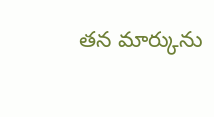తన మార్కును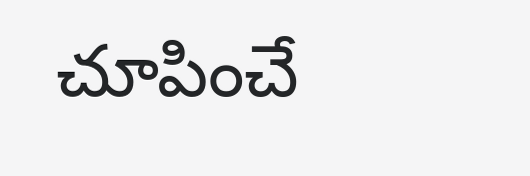చూపించే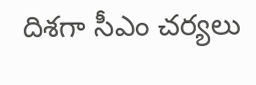దిశగా సీఎం చర్యలు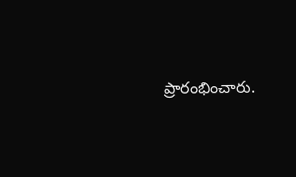ప్రారంభించారు.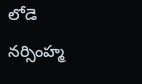లోడె నర్సింహ్మ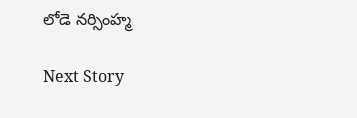లోడె నర్సింహ్మ

Next Story